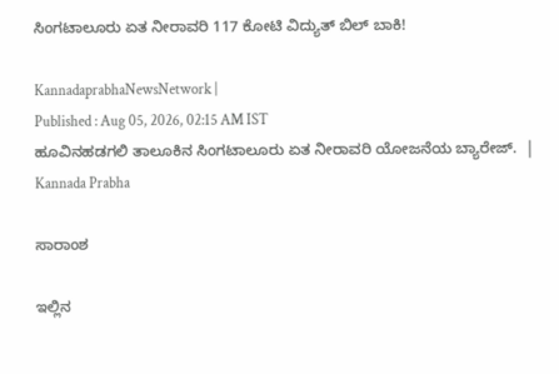ಸಿಂಗಟಾಲೂರು ಏತ ನೀರಾವರಿ 117 ಕೋಟಿ ವಿದ್ಯುತ್‌ ಬಿಲ್‌ ಬಾಕಿ!

KannadaprabhaNewsNetwork |
Published : Aug 05, 2026, 02:15 AM IST
ಹೂವಿನಹಡಗಲಿ ತಾಲೂಕಿನ ಸಿಂಗಟಾಲೂರು ಏತ ನೀರಾವರಿ ಯೋಜನೆಯ ಬ್ಯಾರೇಜ್‌.  | Kannada Prabha

ಸಾರಾಂಶ

ಇಲ್ಲಿನ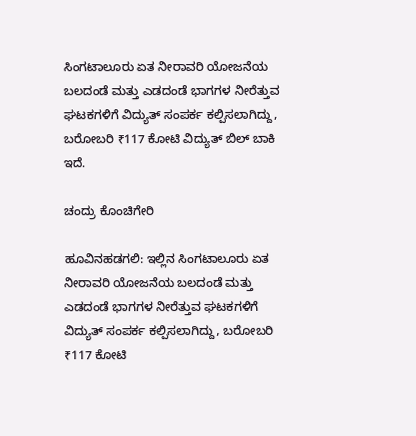ಸಿಂಗಟಾಲೂರು ಏತ ನೀರಾವರಿ ಯೋಜನೆಯ ಬಲದಂಡೆ ಮತ್ತು ಎಡದಂಡೆ ಭಾಗಗಳ ನೀರೆತ್ತುವ ಘಟಕಗಳಿಗೆ ವಿದ್ಯುತ್‌ ಸಂಪರ್ಕ ಕಲ್ಪಿಸಲಾಗಿದ್ದು, ಬರೋಬರಿ ₹117 ಕೋಟಿ ವಿದ್ಯುತ್‌ ಬಿಲ್‌ ಬಾಕಿ ಇದೆ.

ಚಂದ್ರು ಕೊಂಚಿಗೇರಿ

ಹೂವಿನಹಡಗಲಿ: ಇಲ್ಲಿನ ಸಿಂಗಟಾಲೂರು ಏತ ನೀರಾವರಿ ಯೋಜನೆಯ ಬಲದಂಡೆ ಮತ್ತು ಎಡದಂಡೆ ಭಾಗಗಳ ನೀರೆತ್ತುವ ಘಟಕಗಳಿಗೆ ವಿದ್ಯುತ್‌ ಸಂಪರ್ಕ ಕಲ್ಪಿಸಲಾಗಿದ್ದು, ಬರೋಬರಿ ₹117 ಕೋಟಿ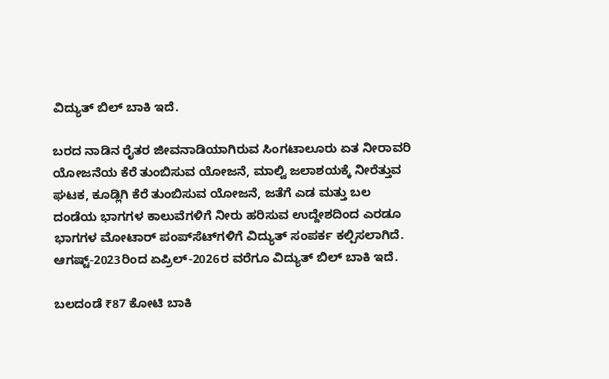ವಿದ್ಯುತ್‌ ಬಿಲ್‌ ಬಾಕಿ ಇದೆ.

ಬರದ ನಾಡಿನ ರೈತರ ಜೀವನಾಡಿಯಾಗಿರುವ ಸಿಂಗಟಾಲೂರು ಏತ ನೀರಾವರಿ ಯೋಜನೆಯ ಕೆರೆ ತುಂಬಿಸುವ ಯೋಜನೆ, ಮಾಲ್ವಿ ಜಲಾಶಯಕ್ಕೆ ನೀರೆತ್ತುವ ಘಟಕ, ಕೂಡ್ಲಿಗಿ ಕೆರೆ ತುಂಬಿಸುವ ಯೋಜನೆ, ಜತೆಗೆ ಎಡ ಮತ್ತು ಬಲ ದಂಡೆಯ ಭಾಗಗಳ ಕಾಲುವೆಗಳಿಗೆ ನೀರು ಹರಿಸುವ ಉದ್ದೇಶದಿಂದ ಎರಡೂ ಭಾಗಗಳ ಮೋಟಾರ್‌ ಪಂಪ್‌ಸೆಟ್‌ಗಳಿಗೆ ವಿದ್ಯುತ್‌ ಸಂಪರ್ಕ ಕಲ್ಪಿಸಲಾಗಿದೆ. ಆಗಷ್ಟ್‌-2023ರಿಂದ ಏಪ್ರಿಲ್‌-2026ರ ವರೆಗೂ ವಿದ್ಯುತ್‌ ಬಿಲ್‌ ಬಾಕಿ ಇದೆ.

ಬಲದಂಡೆ ₹87 ಕೋಟಿ ಬಾಕಿ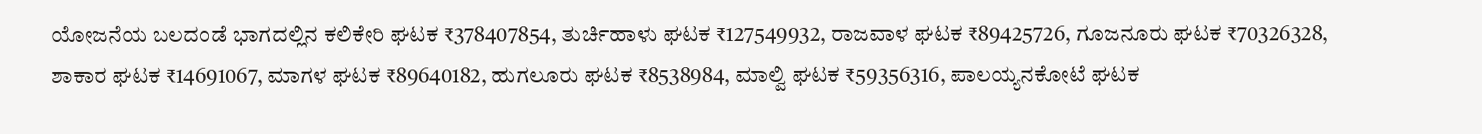ಯೋಜನೆಯ ಬಲದಂಡೆ ಭಾಗದಲ್ಲಿನ ಕಲಿಕೇರಿ ಘಟಕ ₹378407854, ತುರ್ಚಿಹಾಳು ಘಟಕ ₹127549932, ರಾಜವಾಳ ಘಟಕ ₹89425726, ಗೂಜನೂರು ಘಟಕ ₹70326328, ಶಾಕಾರ ಘಟಕ ₹14691067, ಮಾಗಳ ಘಟಕ ₹89640182, ಹುಗಲೂರು ಘಟಕ ₹8538984, ಮಾಲ್ವಿ ಘಟಕ ₹59356316, ಪಾಲಯ್ಯನಕೋಟೆ ಘಟಕ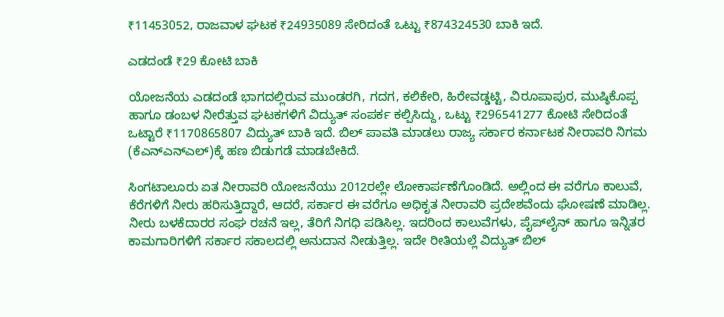₹11453052, ರಾಜವಾಳ ಘಟಕ ₹24935089 ಸೇರಿದಂತೆ ಒಟ್ಟು ₹874324530 ಬಾಕಿ ಇದೆ.

ಎಡದಂಡೆ ₹29 ಕೋಟಿ ಬಾಕಿ

ಯೋಜನೆಯ ಎಡದಂಡೆ ಭಾಗದಲ್ಲಿರುವ ಮುಂಡರಗಿ, ಗದಗ, ಕಲಿಕೇರಿ, ಹಿರೇವಡ್ಡಟ್ಟಿ, ವಿರೂಪಾಪುರ, ಮುಷ್ಠಿಕೊಪ್ಪ ಹಾಗೂ ಡಂಬಳ ನೀರೆತ್ತುವ ಘಟಕಗಳಿಗೆ ವಿದ್ಯುತ್‌ ಸಂಪರ್ಕ ಕಲ್ಪಿಸಿದ್ದು, ಒಟ್ಟು ₹296541277 ಕೋಟಿ ಸೇರಿದಂತೆ ಒಟ್ಟಾರೆ ₹1170865807 ವಿದ್ಯುತ್‌ ಬಾಕಿ ಇದೆ. ಬಿಲ್‌ ಪಾವತಿ ಮಾಡಲು ರಾಜ್ಯ ಸರ್ಕಾರ ಕರ್ನಾಟಕ ನೀರಾವರಿ ನಿಗಮ (ಕೆಎನ್‌ಎನ್‌ಎಲ್‌)ಕ್ಕೆ ಹಣ ಬಿಡುಗಡೆ ಮಾಡಬೇಕಿದೆ.

ಸಿಂಗಟಾಲೂರು ಏತ ನೀರಾವರಿ ಯೋಜನೆಯು 2012ರಲ್ಲೇ ಲೋಕಾರ್ಪಣೆಗೊಂಡಿದೆ. ಅಲ್ಲಿಂದ ಈ ವರೆಗೂ ಕಾಲುವೆ, ಕೆರೆಗಳಿಗೆ ನೀರು ಹರಿಸುತ್ತಿದ್ದಾರೆ, ಆದರೆ, ಸರ್ಕಾರ ಈ ವರೆಗೂ ಅಧಿಕೃತ ನೀರಾವರಿ ಪ್ರದೇಶವೆಂದು ಘೋಷಣೆ ಮಾಡಿಲ್ಲ. ನೀರು ಬಳಕೆದಾರರ ಸಂಘ ರಚನೆ ಇಲ್ಲ, ತೆರಿಗೆ ನಿಗಧಿ ಪಡಿಸಿಲ್ಲ. ಇದರಿಂದ ಕಾಲುವೆಗಳು, ಪೈಪ್‌ಲೈನ್‌ ಹಾಗೂ ಇನ್ನಿತರ ಕಾಮಗಾರಿಗಳಿಗೆ ಸರ್ಕಾರ ಸಕಾಲದಲ್ಲಿ ಅನುದಾನ ನೀಡುತ್ತಿಲ್ಲ. ಇದೇ ರೀತಿಯಲ್ಲೆ ವಿದ್ಯುತ್‌ ಬಿಲ್‌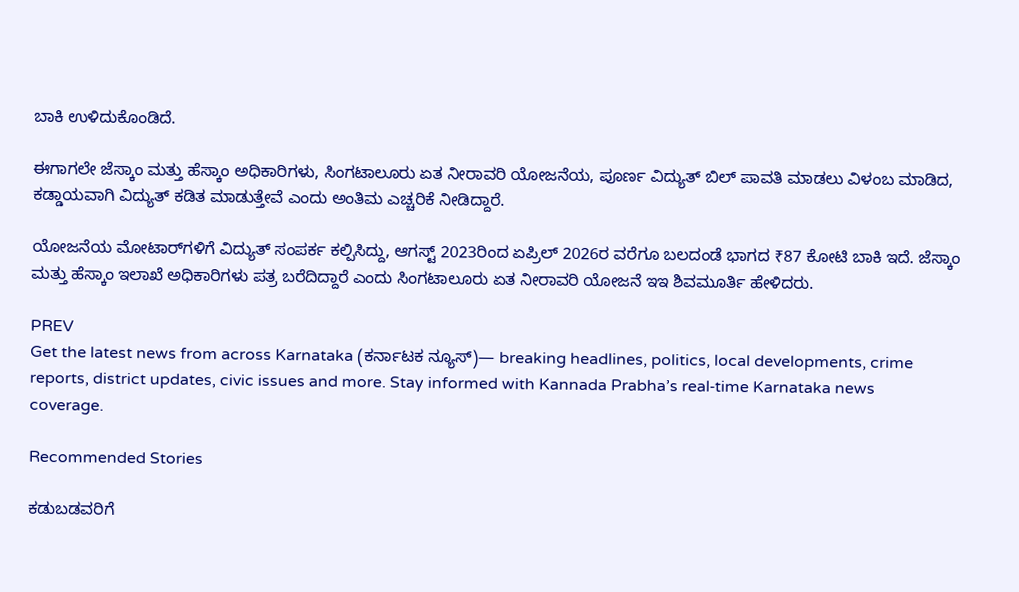ಬಾಕಿ ಉಳಿದುಕೊಂಡಿದೆ.

ಈಗಾಗಲೇ ಜೆಸ್ಕಾಂ ಮತ್ತು ಹೆಸ್ಕಾಂ ಅಧಿಕಾರಿಗಳು, ಸಿಂಗಟಾಲೂರು ಏತ ನೀರಾವರಿ ಯೋಜನೆಯ, ಪೂರ್ಣ ವಿದ್ಯುತ್‌ ಬಿಲ್‌ ಪಾವತಿ ಮಾಡಲು ವಿಳಂಬ ಮಾಡಿದ, ಕಡ್ಡಾಯವಾಗಿ ವಿದ್ಯುತ್‌ ಕಡಿತ ಮಾಡುತ್ತೇವೆ ಎಂದು ಅಂತಿಮ ಎಚ್ಚರಿಕೆ ನೀಡಿದ್ದಾರೆ.

ಯೋಜನೆಯ ಮೋಟಾರ್‌ಗಳಿಗೆ ವಿದ್ಯುತ್‌ ಸಂಪರ್ಕ ಕಲ್ಪಿಸಿದ್ದು, ಆಗಸ್ಟ್ 2023ರಿಂದ ಏಪ್ರಿಲ್‌ 2026ರ ವರೆಗೂ ಬಲದಂಡೆ ಭಾಗದ ₹87 ಕೋಟಿ ಬಾಕಿ ಇದೆ. ಜೆಸ್ಕಾಂ ಮತ್ತು ಹೆಸ್ಕಾಂ ಇಲಾಖೆ ಅಧಿಕಾರಿಗಳು ಪತ್ರ ಬರೆದಿದ್ದಾರೆ ಎಂದು ಸಿಂಗಟಾಲೂರು ಏತ ನೀರಾವರಿ ಯೋಜನೆ ಇಇ ಶಿವಮೂರ್ತಿ ಹೇಳಿದರು.

PREV
Get the latest news from across Karnataka (ಕರ್ನಾಟಕ ನ್ಯೂಸ್)— breaking headlines, politics, local developments, crime reports, district updates, civic issues and more. Stay informed with Kannada Prabha’s real‑time Karnataka news coverage.

Recommended Stories

ಕಡುಬಡವರಿಗೆ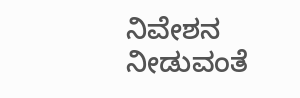ನಿವೇಶನ ನೀಡುವಂತೆ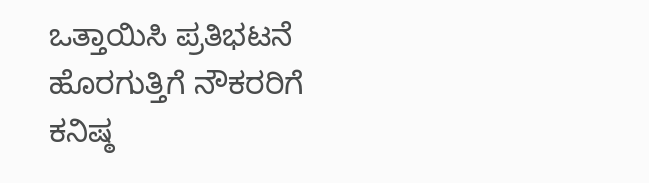ಒತ್ತಾಯಿಸಿ ಪ್ರತಿಭಟನೆ
ಹೊರಗುತ್ತಿಗೆ ನೌಕರರಿಗೆ ಕನಿಷ್ಠ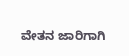ವೇತನ ಜಾರಿಗಾಗಿ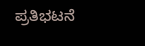ಪ್ರತಿಭಟನೆ